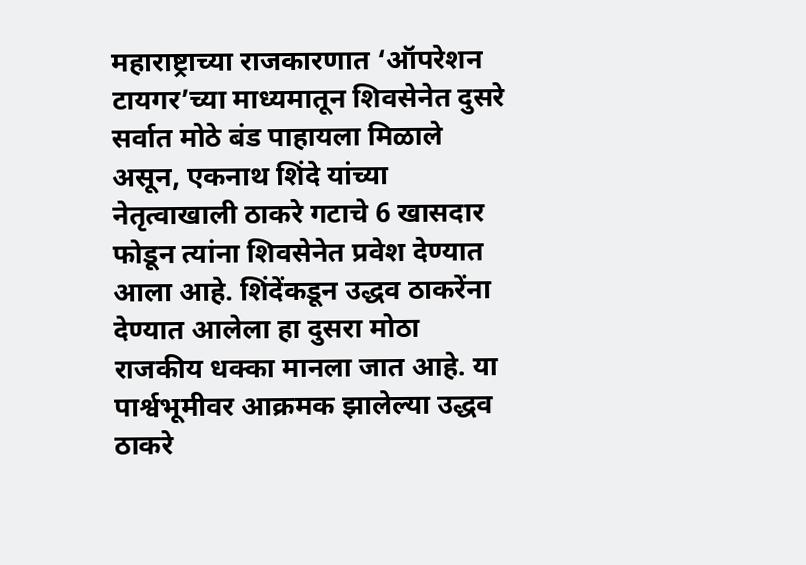महाराष्ट्राच्या राजकारणात ‘ऑपरेशन टायगर’च्या माध्यमातून शिवसेनेत दुसरे सर्वात मोठे बंड पाहायला मिळाले असून, एकनाथ शिंदे यांच्या नेतृत्वाखाली ठाकरे गटाचे 6 खासदार फोडून त्यांना शिवसेनेत प्रवेश देण्यात आला आहे. शिंदेंकडून उद्धव ठाकरेंना देण्यात आलेला हा दुसरा मोठा राजकीय धक्का मानला जात आहे. या पार्श्वभूमीवर आक्रमक झालेल्या उद्धव ठाकरे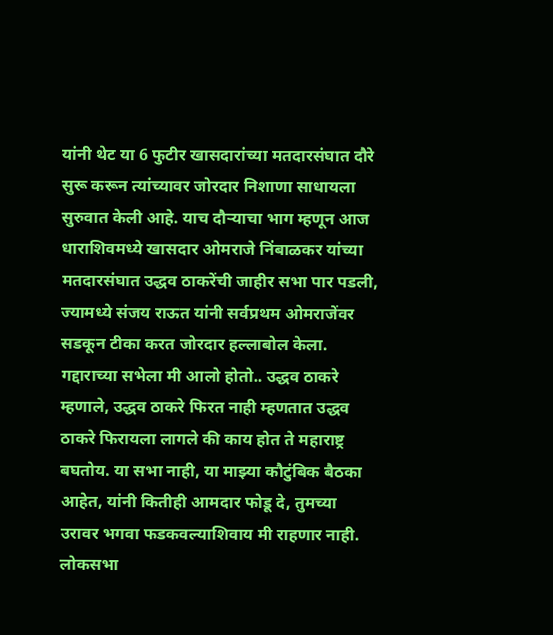यांनी थेट या 6 फुटीर खासदारांच्या मतदारसंघात दौरे सुरू करून त्यांच्यावर जोरदार निशाणा साधायला सुरुवात केली आहे. याच दौऱ्याचा भाग म्हणून आज धाराशिवमध्ये खासदार ओमराजे निंबाळकर यांच्या मतदारसंघात उद्धव ठाकरेंची जाहीर सभा पार पडली, ज्यामध्ये संजय राऊत यांनी सर्वप्रथम ओमराजेंवर सडकून टीका करत जोरदार हल्लाबोल केला. गद्दाराच्या सभेला मी आलो होतो.. उद्धव ठाकरे म्हणाले, उद्धव ठाकरे फिरत नाही म्हणतात उद्धव ठाकरे फिरायला लागले की काय होत ते महाराष्ट्र बघतोय. या सभा नाही, या माझ्या कौटुंबिक बैठका आहेत, यांनी कितीही आमदार फोडू दे, तुमच्या उरावर भगवा फडकवल्याशिवाय मी राहणार नाही. लोकसभा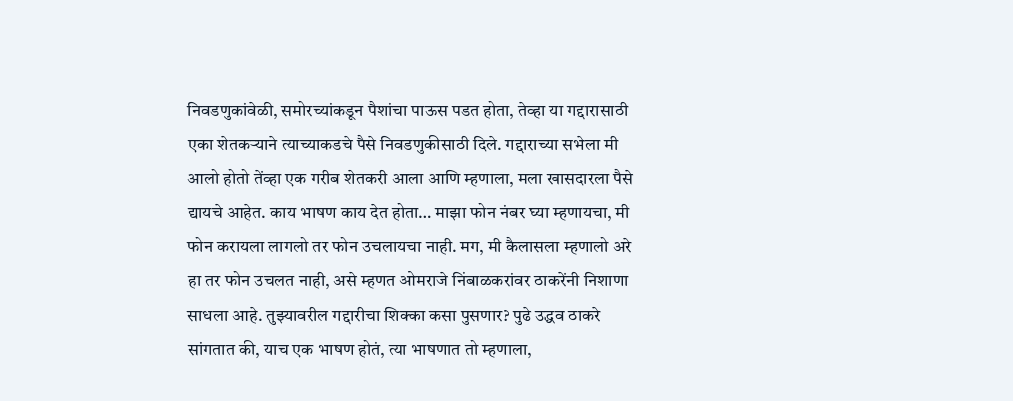निवडणुकांवेळी, समोरच्यांकडून पैशांचा पाऊस पडत होता, तेव्हा या गद्दारासाठी एका शेतकऱ्याने त्याच्याकडचे पैसे निवडणुकीसाठी दिले. गद्दाराच्या सभेला मी आलो होतो तेंव्हा एक गरीब शेतकरी आला आणि म्हणाला, मला खासदारला पैसे द्यायचे आहेत. काय भाषण काय देत होता… माझा फोन नंबर घ्या म्हणायचा, मी फोन करायला लागलो तर फोन उचलायचा नाही. मग, मी कैलासला म्हणालो अरे हा तर फोन उचलत नाही, असे म्हणत ओमराजे निंबाळकरांवर ठाकरेंनी निशाणा साधला आहे. तुझ्यावरील गद्दारीचा शिक्का कसा पुसणार? पुढे उद्धव ठाकरे सांगतात की, याच एक भाषण होतं, त्या भाषणात तो म्हणाला,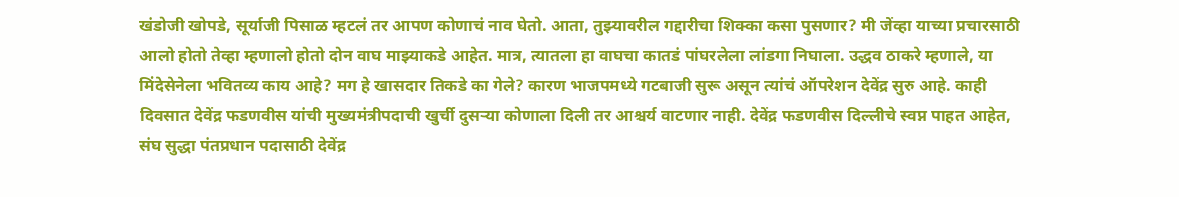खंडोजी खोपडे, सूर्याजी पिसाळ म्हटलं तर आपण कोणाचं नाव घेतो. आता, तुझ्यावरील गद्दारीचा शिक्का कसा पुसणार? मी जेंव्हा याच्या प्रचारसाठी आलो होतो तेव्हा म्हणालो होतो दोन वाघ माझ्याकडे आहेत. मात्र, त्यातला हा वाघचा कातडं पांघरलेला लांडगा निघाला. उद्धव ठाकरे म्हणाले, या मिंदेसेनेला भवितव्य काय आहे? मग हे खासदार तिकडे का गेले? कारण भाजपमध्ये गटबाजी सुरू असून त्यांचं ऑपरेशन देवेंद्र सुरु आहे. काही दिवसात देवेंद्र फडणवीस यांची मुख्यमंत्रीपदाची खुर्ची दुसऱ्या कोणाला दिली तर आश्चर्य वाटणार नाही. देवेंद्र फडणवीस दिल्लीचे स्वप्न पाहत आहेत, संघ सुद्धा पंतप्रधान पदासाठी देवेंद्र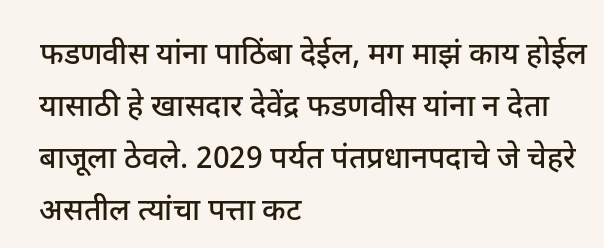फडणवीस यांना पाठिंबा देईल, मग माझं काय होईल यासाठी हे खासदार देवेंद्र फडणवीस यांना न देता बाजूला ठेवले. 2029 पर्यत पंतप्रधानपदाचे जे चेहरे असतील त्यांचा पत्ता कट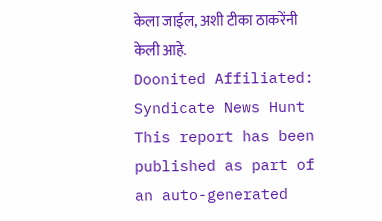केला जाईल, अशी टीका ठाकरेंनी केली आहे.
Doonited Affiliated: Syndicate News Hunt
This report has been published as part of an auto-generated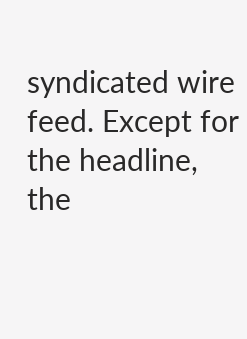syndicated wire feed. Except for the headline, the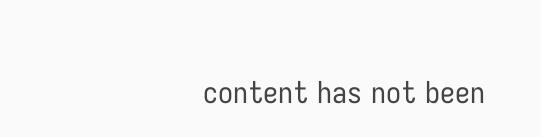content has not been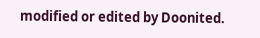modified or edited by Doonited.